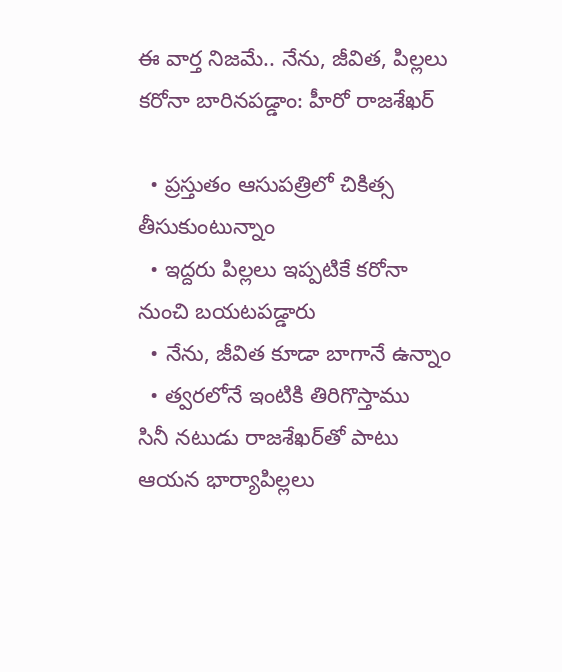ఈ వార్త నిజమే.. నేను, జీవిత, పిల్లలు కరోనా బారినపడ్డాం: హీరో రాజశేఖర్

  • ప్రస్తుతం ఆసుపత్రిలో చికిత్స తీసుకుంటున్నాం
  • ఇద్దరు పిల్లలు ఇప్పటికే కరోనా నుంచి బయటపడ్డారు
  • నేను, జీవిత కూడా బాగానే ఉన్నాం
  • త్వరలోనే ఇంటికి తిరిగొస్తాము
సినీ నటుడు రాజశేఖర్‌తో పాటు ఆయన భార్యాపిల్లలు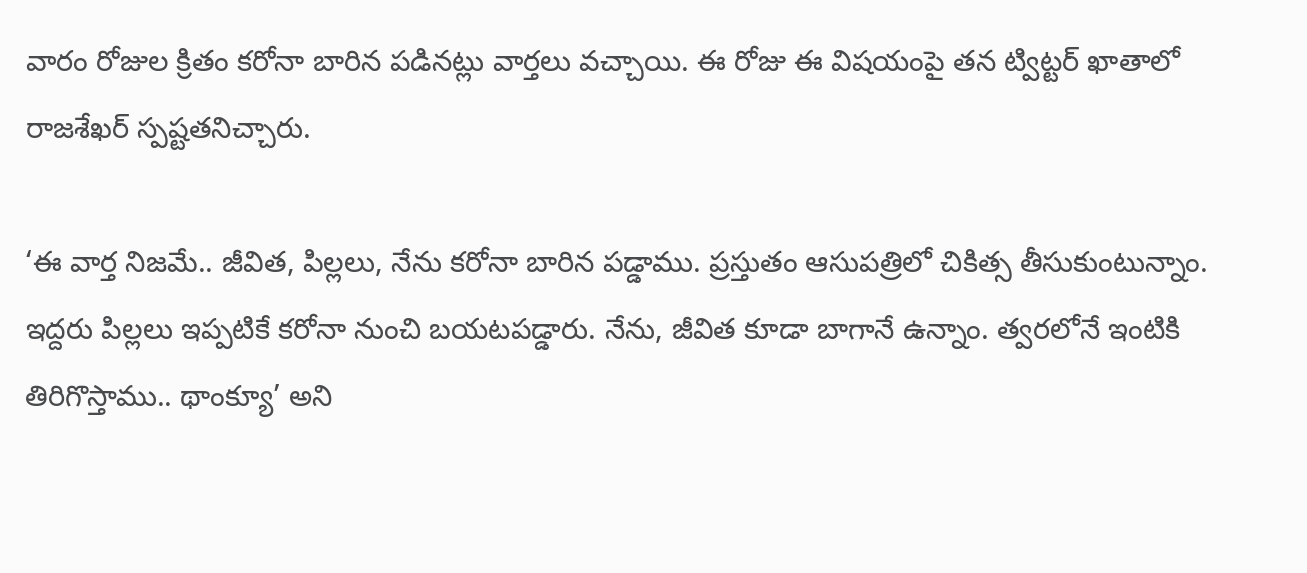వారం రోజుల క్రితం కరోనా బారిన పడినట్లు వార్తలు వచ్చాయి. ఈ రోజు ఈ విషయంపై తన ట్విట్టర్ ఖాతాలో రాజశేఖర్ స్పష్టతనిచ్చారు.

‘ఈ వార్త నిజమే.. జీవిత, పిల్లలు, నేను కరోనా బారిన పడ్డాము. ప్రస్తుతం ఆసుపత్రిలో చికిత్స తీసుకుంటున్నాం. ఇద్దరు పిల్లలు ఇప్పటికే కరోనా నుంచి బయటపడ్డారు. నేను, జీవిత కూడా బాగానే ఉన్నాం. త్వరలోనే ఇంటికి తిరిగొస్తాము.. థాంక్యూ’ అని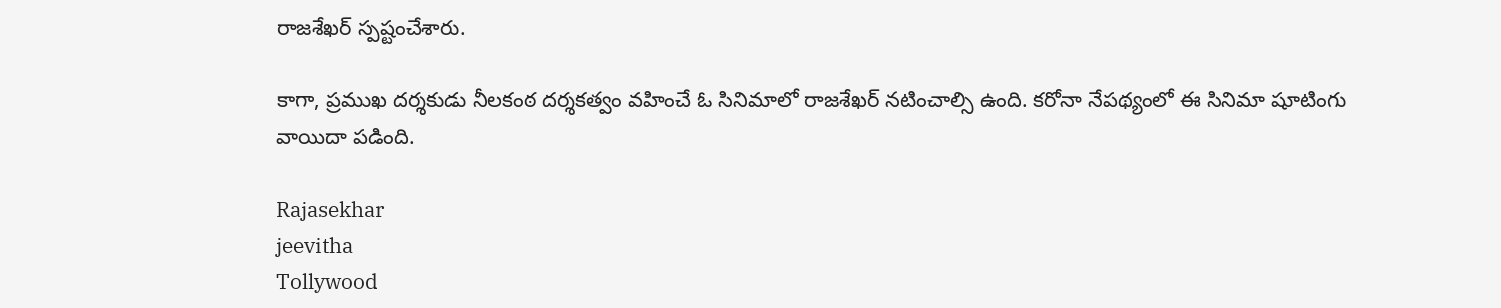రాజశేఖర్ స్పష్టంచేశారు.

కాగా, ప్రముఖ దర్శకుడు నీలకంఠ దర్శకత్వం వహించే ఓ సినిమాలో రాజశేఖర్ నటించాల్సి ఉంది. కరోనా నేపథ్యంలో ఈ సినిమా షూటింగు వాయిదా పడింది.

Rajasekhar
jeevitha
Tollywood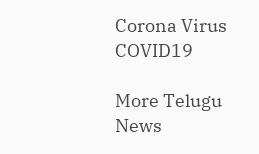Corona Virus
COVID19

More Telugu News